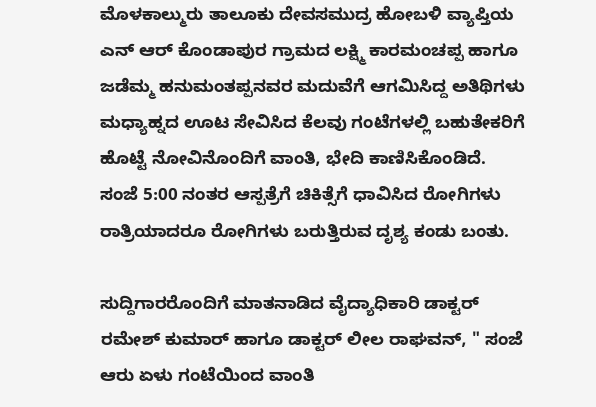ಮೊಳಕಾಲ್ಮುರು ತಾಲೂಕು ದೇವಸಮುದ್ರ ಹೋಬಳಿ ವ್ಯಾಪ್ತಿಯ ಎನ್ ಆರ್ ಕೊಂಡಾಪುರ ಗ್ರಾಮದ ಲಕ್ಷ್ಮಿ ಕಾರಮಂಚಪ್ಪ ಹಾಗೂ ಜಡೆಮ್ಮ ಹನುಮಂತಪ್ಪನವರ ಮದುವೆಗೆ ಆಗಮಿಸಿದ್ದ ಅತಿಥಿಗಳು ಮಧ್ಯಾಹ್ನದ ಊಟ ಸೇವಿಸಿದ ಕೆಲವು ಗಂಟೆಗಳಲ್ಲಿ ಬಹುತೇಕರಿಗೆ ಹೊಟ್ಟೆ ನೋವಿನೊಂದಿಗೆ ವಾಂತಿ, ಭೇದಿ ಕಾಣಿಸಿಕೊಂಡಿದೆ. ಸಂಜೆ 5:00 ನಂತರ ಆಸ್ಪತ್ರೆಗೆ ಚಿಕಿತ್ಸೆಗೆ ಧಾವಿಸಿದ ರೋಗಿಗಳು ರಾತ್ರಿಯಾದರೂ ರೋಗಿಗಳು ಬರುತ್ತಿರುವ ದೃಶ್ಯ ಕಂಡು ಬಂತು.

ಸುದ್ದಿಗಾರರೊಂದಿಗೆ ಮಾತನಾಡಿದ ವೈದ್ಯಾಧಿಕಾರಿ ಡಾಕ್ಟರ್ ರಮೇಶ್ ಕುಮಾರ್ ಹಾಗೂ ಡಾಕ್ಟರ್ ಲೀಲ ರಾಘವನ್, " ಸಂಜೆ ಆರು ಏಳು ಗಂಟೆಯಿಂದ ವಾಂತಿ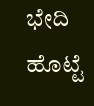ಭೇದಿ ಹೊಟ್ಟೆ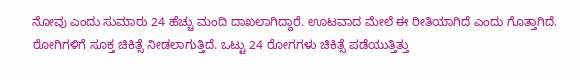ನೋವು ಎಂದು ಸುಮಾರು 24 ಹೆಚ್ಚು ಮಂದಿ ದಾಖಲಾಗಿದ್ದಾರೆ. ಊಟವಾದ ಮೇಲೆ ಈ ರೀತಿಯಾಗಿದೆ ಎಂದು ಗೊತ್ತಾಗಿದೆ. ರೋಗಿಗಳಿಗೆ ಸೂಕ್ತ ಚಿಕಿತ್ಸೆ ನೀಡಲಾಗುತ್ತಿದೆ. ಒಟ್ಟು 24 ರೋಗಗಳು ಚಿಕಿತ್ಸೆ ಪಡೆಯುತ್ತಿತ್ತು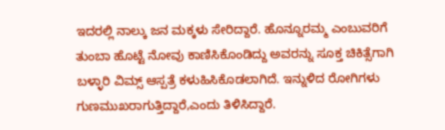ಇದರಲ್ಲಿ ನಾಲ್ಕು ಜನ ಮಕ್ಕಳು ಸೇರಿದ್ದಾರೆ. ಹೊನ್ನೂರಮ್ಮ ಎಂಬುವರಿಗೆ ತುಂಬಾ ಹೊಟ್ಟೆ ನೋವು ಕಾಣಿಸಿಕೊಂಡಿದ್ದು ಅವರನ್ನು ಸೂಕ್ತ ಚಿಕಿತ್ಸೆಗಾಗಿ ಬಳ್ಳಾರಿ ವಿಮ್ಸ್ ಆಸ್ಪತ್ರೆ ಕಳುಹಿಸಿಕೊಡಲಾಗಿದೆ. ಇನ್ನುಳಿದ ರೋಗಿಗಳು ಗುಣಮುಖರಾಗುತ್ತಿದ್ದಾರೆ,ಎಂದು ತಿಳಿಸಿದ್ದಾರೆ.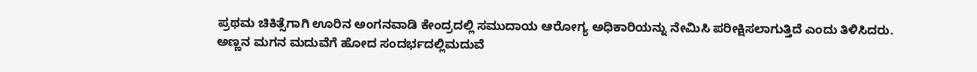ಪ್ರಥಮ ಚಿಕಿತ್ಸೆಗಾಗಿ ಊರಿನ ಅಂಗನವಾಡಿ ಕೇಂದ್ರದಲ್ಲಿ ಸಮುದಾಯ ಆರೋಗ್ಯ ಅಧಿಕಾರಿಯನ್ನು ನೇಮಿಸಿ ಪರೀಕ್ಷಿಸಲಾಗುತ್ತಿದೆ ಎಂದು ತಿಳಿಸಿದರು.
ಅಣ್ಣನ ಮಗನ ಮದುವೆಗೆ ಹೋದ ಸಂದರ್ಭದಲ್ಲಿಮದುವೆ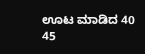ಊಟ ಮಾಡಿದ 40 45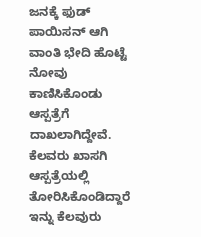ಜನಕ್ಕೆ ಫುಡ್ ಪಾಯಿಸನ್ ಆಗಿ ವಾಂತಿ ಭೇದಿ ಹೊಟ್ಟೆ ನೋವು ಕಾಣಿಸಿಕೊಂಡು ಆಸ್ಪತ್ರೆಗೆ ದಾಖಲಾಗಿದ್ದೇವೆ. ಕೆಲವರು ಖಾಸಗಿ ಆಸ್ಪತ್ರೆಯಲ್ಲಿ ತೋರಿಸಿಕೊಂಡಿದ್ದಾರೆ ಇನ್ನು ಕೆಲವುರು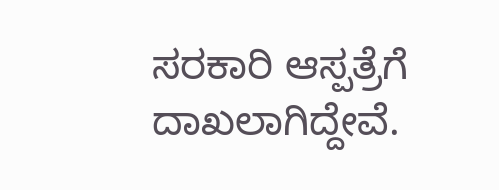ಸರಕಾರಿ ಆಸ್ಪತ್ರೆಗೆ ದಾಖಲಾಗಿದ್ದೇವೆ.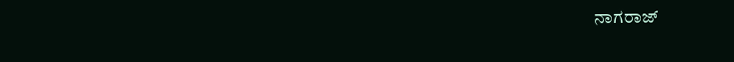ನಾಗರಾಜ್